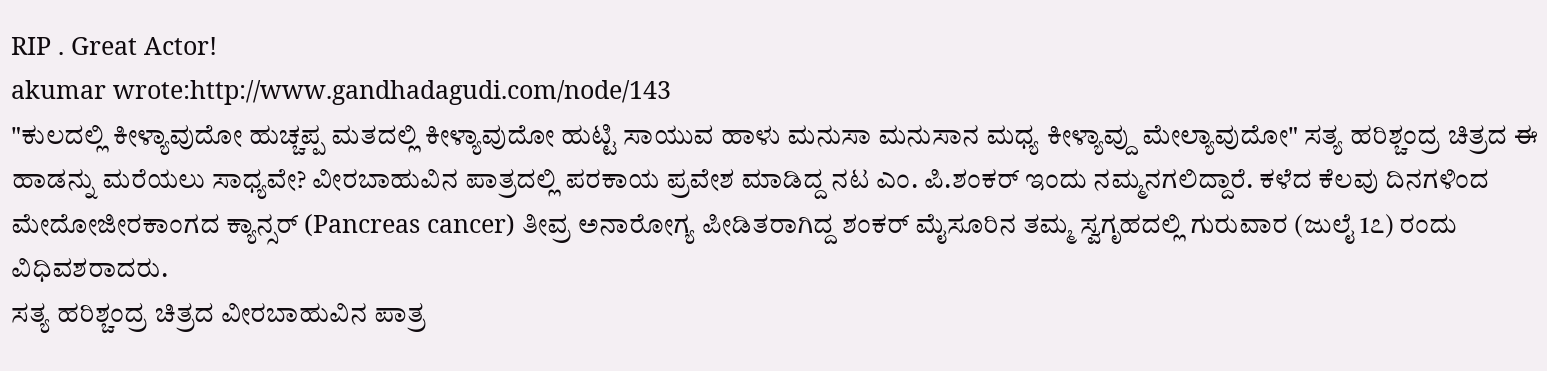RIP . Great Actor!
akumar wrote:http://www.gandhadagudi.com/node/143
"ಕುಲದಲ್ಲಿ ಕೀಳ್ಯಾವುದೋ ಹುಚ್ಚಪ್ಪ ಮತದಲ್ಲಿ ಕೀಳ್ಯಾವುದೋ ಹುಟ್ಟಿ ಸಾಯುವ ಹಾಳು ಮನುಸಾ ಮನುಸಾನ ಮಧ್ಯ ಕೀಳ್ಯಾವ್ದು ಮೇಲ್ಯಾವುದೋ" ಸತ್ಯ ಹರಿಶ್ಚಂದ್ರ ಚಿತ್ರದ ಈ ಹಾಡನ್ನು ಮರೆಯಲು ಸಾಧ್ಯವೇ? ವೀರಬಾಹುವಿನ ಪಾತ್ರದಲ್ಲಿ ಪರಕಾಯ ಪ್ರವೇಶ ಮಾಡಿದ್ದ ನಟ ಎಂ. ಪಿ.ಶಂಕರ್ ಇಂದು ನಮ್ಮನಗಲಿದ್ದಾರೆ. ಕಳೆದ ಕೆಲವು ದಿನಗಳಿಂದ ಮೇದೋಜೀರಕಾಂಗದ ಕ್ಯಾನ್ಸರ್ (Pancreas cancer) ತೀವ್ರ ಅನಾರೋಗ್ಯ ಪೀಡಿತರಾಗಿದ್ದ ಶಂಕರ್ ಮೈಸೂರಿನ ತಮ್ಮ ಸ್ವಗೃಹದಲ್ಲಿ ಗುರುವಾರ (ಜುಲೈ 1೭) ರಂದು ವಿಧಿವಶರಾದರು.
ಸತ್ಯ ಹರಿಶ್ಚಂದ್ರ ಚಿತ್ರದ ವೀರಬಾಹುವಿನ ಪಾತ್ರ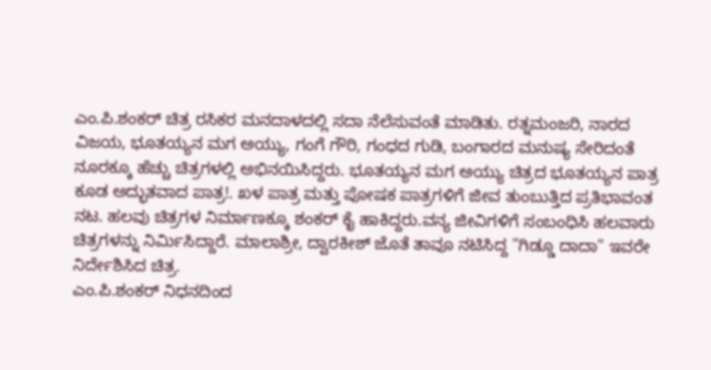ಎಂ.ಪಿ.ಶಂಕರ್ ಚಿತ್ರ ರಸಿಕರ ಮನದಾಳದಲ್ಲಿ ಸದಾ ನೆಲೆಸುವಂತೆ ಮಾಡಿತು. ರತ್ನಮಂಜರಿ, ನಾರದ ವಿಜಯ, ಭೂತಯ್ಯನ ಮಗ ಅಯ್ಯು, ಗಂಗೆ ಗೌರಿ, ಗಂಧದ ಗುಡಿ, ಬಂಗಾರದ ಮನುಷ್ಯ ಸೇರಿದಂತೆ ನೂರಕ್ಕೂ ಹೆಚ್ಚು ಚಿತ್ರಗಳಲ್ಲಿ ಅಭಿನಯಿಸಿದ್ದರು. ಭೂತಯ್ಯನ ಮಗ ಅಯ್ಯು ಚಿತ್ರದ ಭೂತಯ್ಯನ ಪಾತ್ರ ಕೂಡ ಅದ್ಭುತವಾದ ಪಾತ್ರ!. ಖಳ ಪಾತ್ರ ಮತ್ತು ಪೋಷಕ ಪಾತ್ರಗಳಿಗೆ ಜೀವ ತುಂಬುತ್ತಿದ ಪ್ರತಿಭಾವಂತ ನಟ. ಹಲವು ಚಿತ್ರಗಳ ನಿರ್ಮಾಣಕ್ಕೂ ಶಂಕರ್ ಕೈ ಹಾಕಿದ್ದರು.ವನ್ಯ ಜೀವಿಗಳಿಗೆ ಸಂಬಂಧಿಸಿ ಹಲವಾರು ಚಿತ್ರಗಳನ್ನು ನಿರ್ಮಿಸಿದ್ದಾರೆ. ಮಾಲಾಶ್ರೀ, ದ್ವಾರಕೀಶ್ ಜೊತೆ ತಾವೂ ನಟಿಸಿದ್ದ "ಗಿಡ್ಡೂ ದಾದಾ" ಇವರೇ ನಿರ್ದೇಶಿಸಿದ ಚಿತ್ರ.
ಎಂ.ಪಿ.ಶಂಕರ್ ನಿಧನದಿಂದ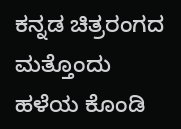ಕನ್ನಡ ಚಿತ್ರರಂಗದ ಮತ್ತೊಂದು ಹಳೆಯ ಕೊಂಡಿ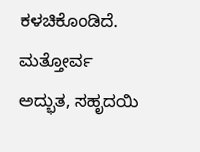ಕಳಚಿಕೊಂಡಿದೆ. ಮತ್ತೋರ್ವ ಅದ್ಭುತ, ಸಹೃದಯಿ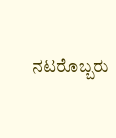ನಟರೊಬ್ಬರು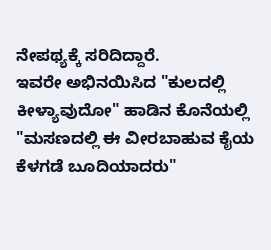ನೇಪಥ್ಯಕ್ಕೆ ಸರಿದಿದ್ದಾರೆ.
ಇವರೇ ಅಭಿನಯಿಸಿದ "ಕುಲದಲ್ಲಿ ಕೀಳ್ಯಾವುದೋ" ಹಾಡಿನ ಕೊನೆಯಲ್ಲಿ "ಮಸಣದಲ್ಲಿ ಈ ವೀರಬಾಹುವ ಕೈಯ ಕೆಳಗಡೆ ಬೂದಿಯಾದರು"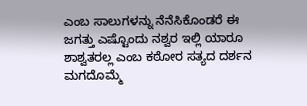ಎಂಬ ಸಾಲುಗಳನ್ನು ನೆನೆಸಿಕೊಂಡರೆ ಈ ಜಗತ್ತು ಎಷ್ಟೊಂದು ನಶ್ವರ ಇಲ್ಲಿ ಯಾರೂ ಶಾಶ್ವತರಲ್ಲ ಎಂಬ ಕಠೋರ ಸತ್ಯದ ದರ್ಶನ ಮಗದೊಮ್ಮೆ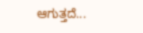ಆಗುತ್ತದೆ...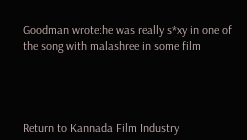Goodman wrote:he was really s*xy in one of the song with malashree in some film




Return to Kannada Film Industry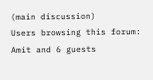(main discussion)
Users browsing this forum: Amit and 6 guests